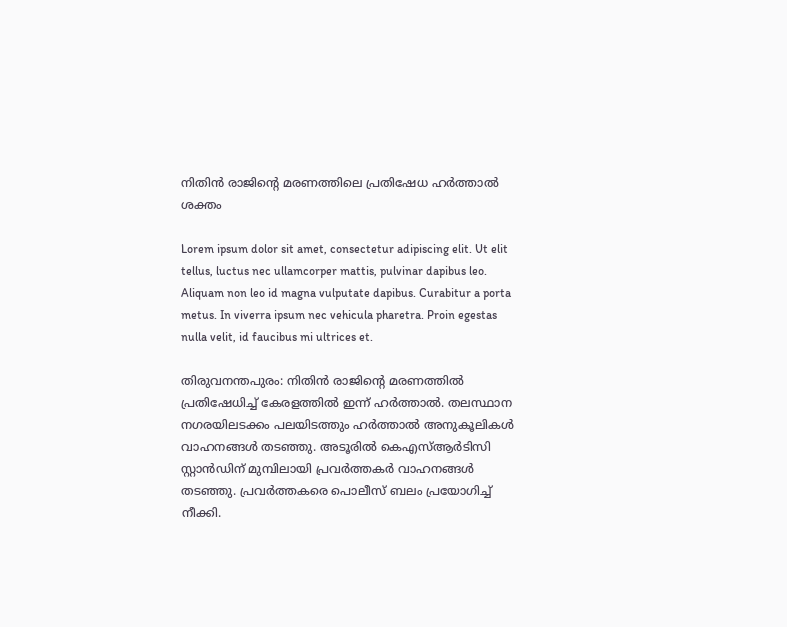നിതിൻ രാജിൻ്റെ മരണത്തിലെ പ്രതിഷേധ ഹർത്താൽ ശക്തം

Lorem ipsum dolor sit amet, consectetur adipiscing elit. Ut elit tellus, luctus nec ullamcorper mattis, pulvinar dapibus leo. Aliquam non leo id magna vulputate dapibus. Curabitur a porta metus. In viverra ipsum nec vehicula pharetra. Proin egestas nulla velit, id faucibus mi ultrices et.

തിരുവനന്തപുരം: നിതിൻ രാജിൻ്റെ മരണത്തിൽ പ്രതിഷേധിച്ച് കേരളത്തിൽ ഇന്ന് ഹർത്താൽ. തലസ്ഥാന നഗരയിലടക്കം പലയിടത്തും ഹർത്താൽ അനുകൂലികൾ വാഹനങ്ങൾ തടഞ്ഞു. അടൂരിൽ കെഎസ്ആർടിസി സ്റ്റാൻഡിന് മുമ്പിലായി പ്രവർത്തകർ വാഹനങ്ങൾ തടഞ്ഞു. പ്രവർത്തകരെ പൊലീസ് ബലം പ്രയോഗിച്ച് നീക്കി.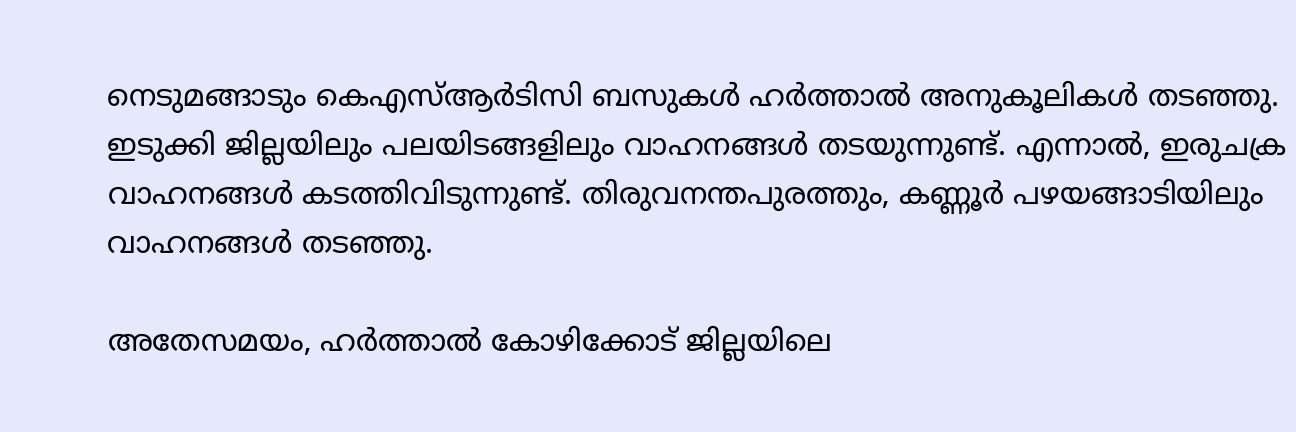നെടുമങ്ങാടും കെഎസ്ആർടിസി ബസുകൾ ഹർത്താൽ അനുകൂലികൾ തടഞ്ഞു. ഇടുക്കി ജില്ലയിലും പലയിടങ്ങളിലും വാഹനങ്ങൾ തടയുന്നുണ്ട്. എന്നാൽ, ഇരുചക്ര വാഹനങ്ങൾ കടത്തിവിടുന്നുണ്ട്. തിരുവനന്തപുരത്തും, കണ്ണൂർ പഴയങ്ങാടിയിലും വാഹനങ്ങൾ തടഞ്ഞു.

അതേസമയം, ഹർത്താൽ കോഴിക്കോട് ജില്ലയിലെ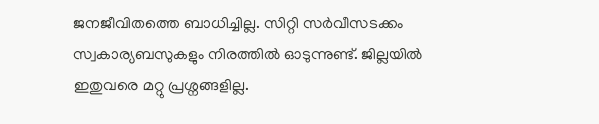ജനജീവിതത്തെ ബാധിച്ചില്ല. സിറ്റി സർവീസടക്കം സ്വകാര്യബസുകളും നിരത്തിൽ ഓടുന്നുണ്ട്. ജില്ലയിൽ ഇതുവരെ മറ്റു പ്രശ്നങ്ങളില്ല.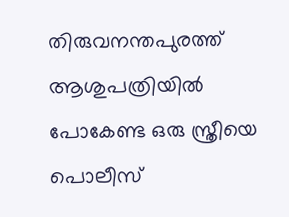തിരുവനന്തപുരത്ത് ആശുപത്രിയിൽ പോകേണ്ട ഒരു സ്ത്രീയെ പൊലീസ്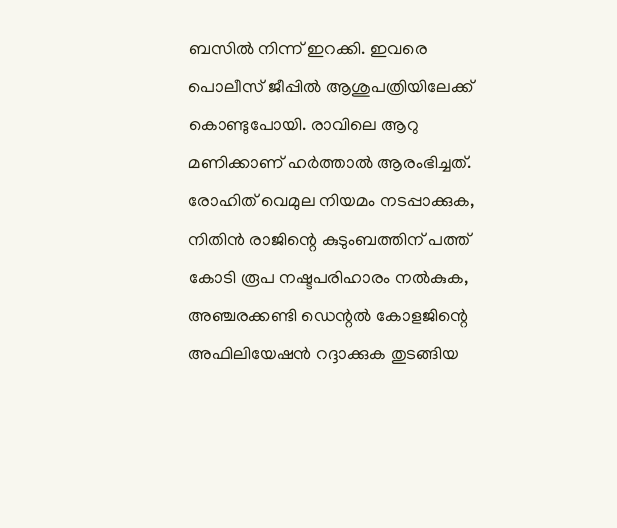ബസിൽ നിന്ന് ഇറക്കി. ഇവരെ പൊലീസ് ജീപ്പിൽ ആശുപത്രിയിലേക്ക് കൊണ്ടുപോയി. രാവിലെ ആറു മണിക്കാണ് ഹർത്താൽ ആരംഭിച്ചത്. രോഹിത് വെമുല നിയമം നടപ്പാക്കുക, നിതിൻ രാജിന്റെ കുടുംബത്തിന് പത്ത് കോടി രൂപ നഷ്ടപരിഹാരം നൽകുക, അഞ്ചരക്കണ്ടി ഡെന്റൽ കോളജിന്റെ അഫിലിയേഷൻ റദ്ദാക്കുക തുടങ്ങിയ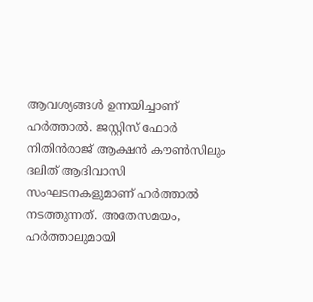ആവശ്യങ്ങൾ ഉന്നയിച്ചാണ് ഹർത്താൽ. ജസ്റ്റിസ് ഫോർ നിതിൻരാജ് ആക്ഷൻ ‍കൗൺസിലും ദലിത് ആദിവാസി സംഘടനകളുമാണ് ഹർത്താൽ നടത്തുന്നത്. അതേസമയം, ഹർത്താലുമായി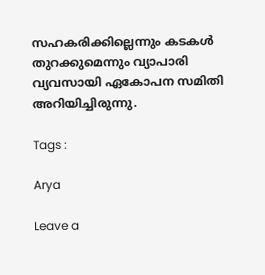സഹകരിക്കില്ലെന്നും കടകള്‍ തുറക്കുമെന്നും വ്യാപാരി വ്യവസായി ഏകോപന സമിതി അറിയിച്ചിരുന്നു.

Tags :

Arya

Leave a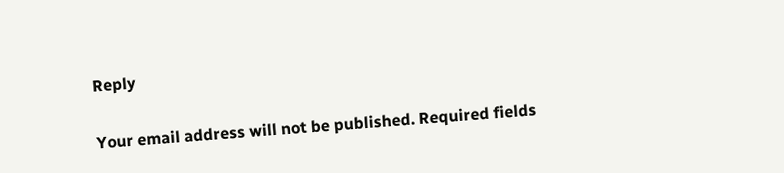Reply

Your email address will not be published. Required fields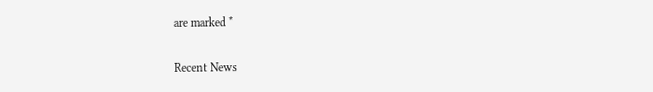are marked *

Recent News